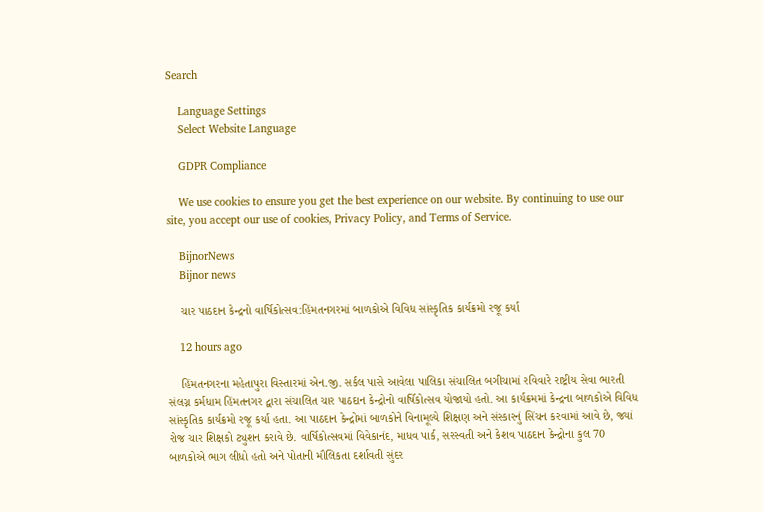Search

    Language Settings
    Select Website Language

    GDPR Compliance

    We use cookies to ensure you get the best experience on our website. By continuing to use our site, you accept our use of cookies, Privacy Policy, and Terms of Service.

    BijnorNews
    Bijnor news

    ચાર પાઠદાન કેન્દ્રનો વાર્ષિકોત્સવ:હિંમતનગરમાં બાળકોએ વિવિધ સાંસ્કૃતિક કાર્યક્રમો રજૂ કર્યા

    12 hours ago

    હિંમતનગરના મહેતાપુરા વિસ્તારમાં એન.જી. સર્કલ પાસે આવેલા પાલિકા સંચાલિત બગીચામાં રવિવારે રાષ્ટ્રીય સેવા ભારતી સંલગ્ન કર્મધામ હિંમતનગર દ્વારા સંચાલિત ચાર પાઠદાન કેન્દ્રોનો વાર્ષિકોત્સવ યોજાયો હતો. આ કાર્યક્રમમાં કેન્દ્રના બાળકોએ વિવિધ સાંસ્કૃતિક કાર્યક્રમો રજૂ કર્યા હતા. આ પાઠદાન કેન્દ્રોમાં બાળકોને વિનામૂલ્યે શિક્ષણ અને સંસ્કારનું સિંચન કરવામાં આવે છે, જ્યાં રોજ ચાર શિક્ષકો ટ્યુશન કરાવે છે. વાર્ષિકોત્સવમાં વિવેકાનંદ, માધવ પાર્ક, સરસ્વતી અને કેશવ પાઠદાન કેન્દ્રોના કુલ 70 બાળકોએ ભાગ લીધો હતો અને પોતાની મૌલિકતા દર્શાવતી સુંદર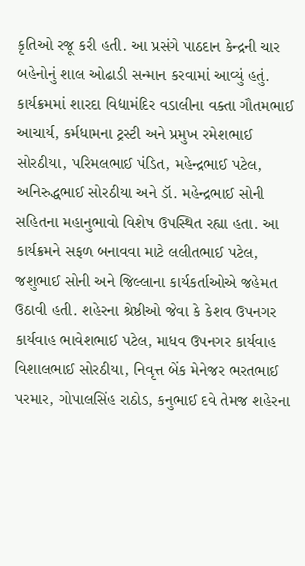કૃતિઓ રજૂ કરી હતી. આ પ્રસંગે પાઠદાન કેન્દ્રની ચાર બહેનોનું શાલ ઓઢાડી સન્માન કરવામાં આવ્યું હતું. કાર્યક્રમમાં શારદા વિદ્યામંદિર વડાલીના વક્તા ગૌતમભાઈ આચાર્ય, કર્મધામના ટ્રસ્ટી અને પ્રમુખ રમેશભાઈ સોરઠીયા, પરિમલભાઈ પંડિત, મહેન્દ્રભાઈ પટેલ, અનિરુદ્ધભાઈ સોરઠીયા અને ડૉ. મહેન્દ્રભાઈ સોની સહિતના મહાનુભાવો વિશેષ ઉપસ્થિત રહ્યા હતા. આ કાર્યક્રમને સફળ બનાવવા માટે લલીતભાઈ પટેલ, જશુભાઈ સોની અને જિલ્લાના કાર્યકર્તાઓએ જહેમત ઉઠાવી હતી. શહેરના શ્રેષ્ઠીઓ જેવા કે કેશવ ઉપનગર કાર્યવાહ ભાવેશભાઈ પટેલ, માધવ ઉપનગર કાર્યવાહ વિશાલભાઈ સોરઠીયા, નિવૃત્ત બેંક મેનેજર ભરતભાઈ પરમાર, ગોપાલસિંહ રાઠોડ, કનુભાઈ દવે તેમજ શહેરના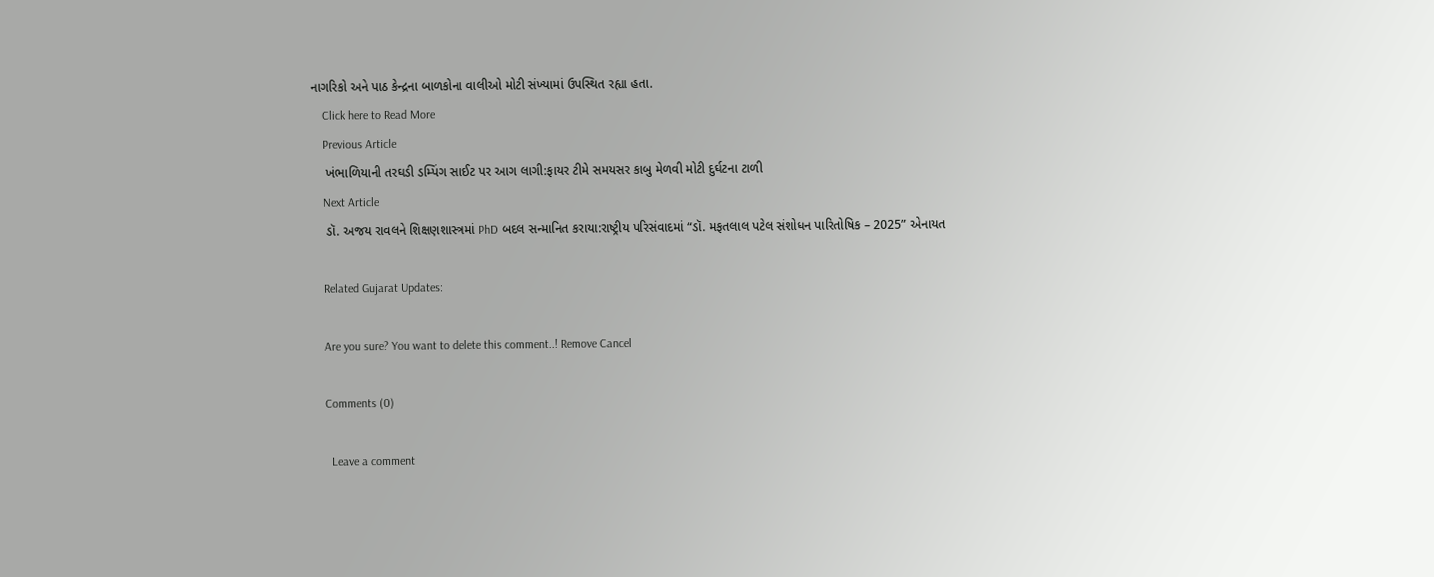નાગરિકો અને પાઠ કેન્દ્રના બાળકોના વાલીઓ મોટી સંખ્યામાં ઉપસ્થિત રહ્યા હતા.
    Click here to Read More
    Previous Article
    ખંભાળિયાની તરઘડી ડમ્પિંગ સાઈટ પર આગ લાગી:ફાયર ટીમે સમયસર કાબુ મેળવી મોટી દુર્ઘટના ટાળી
    Next Article
    ડૉ. અજય રાવલને શિક્ષણશાસ્ત્રમાં PhD બદલ સન્માનિત કરાયા:રાષ્ટ્રીય પરિસંવાદમાં “ડૉ. મફતલાલ પટેલ સંશોધન પારિતોષિક – 2025” એનાયત

    Related Gujarat Updates:

    Are you sure? You want to delete this comment..! Remove Cancel

    Comments (0)

      Leave a comment